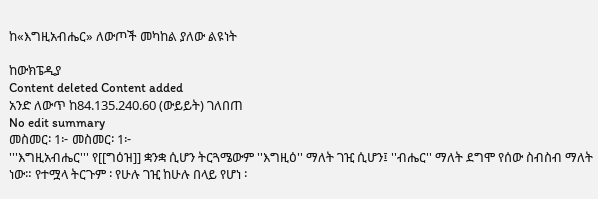ከ«እግዚአብሔር» ለውጦች መካከል ያለው ልዩነት

ከውክፔዲያ
Content deleted Content added
አንድ ለውጥ ከ84.135.240.60 (ውይይት) ገለበጠ
No edit summary
መስመር፡ 1፦ መስመር፡ 1፦
'''እግዚአብሔር''' የ[[ግዕዝ]] ቋንቋ ሲሆን ትርጓሜውም ''እግዚዕ'' ማለት ገዢ ሲሆን፤ ''ብሔር'' ማለት ደግሞ የሰው ስብስብ ማለት ነው። የተሟላ ትርጉም ፡ የሁሉ ገዢ ከሁሉ በላይ የሆነ ፡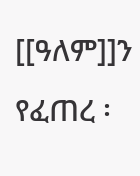[[ዓለም]]ን የፈጠረ ፡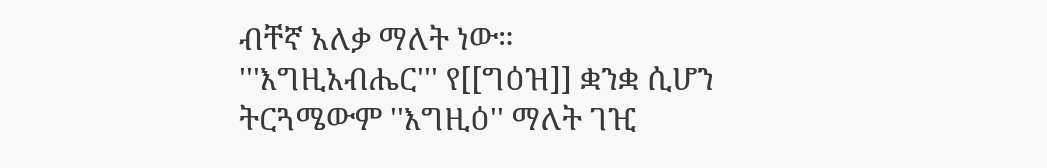ብቸኛ አለቃ ማለት ነው።
'''እግዚአብሔር''' የ[[ግዕዝ]] ቋንቋ ሲሆን ትርጓሜውም ''እግዚዕ'' ማለት ገዢ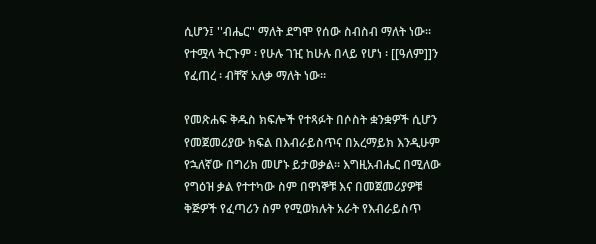ሲሆን፤ ''ብሔር'' ማለት ደግሞ የሰው ስብስብ ማለት ነው። የተሟላ ትርጉም ፡ የሁሉ ገዢ ከሁሉ በላይ የሆነ ፡ [[ዓለም]]ን የፈጠረ ፡ ብቸኛ አለቃ ማለት ነው።

የመጽሐፍ ቅዱስ ክፍሎች የተጻፉት በሶስት ቋንቋዎች ሲሆን የመጀመሪያው ክፍል በእብራይስጥና በአረማይክ እንዲሁም የኋለኛው በግሪክ መሆኑ ይታወቃል። እግዚአብሔር በሚለው የግዕዝ ቃል የተተካው ስም በዋነኞቹ እና በመጀመሪያዎቹ ቅጅዎች የፈጣሪን ስም የሚወክሉት አራት የእብራይስጥ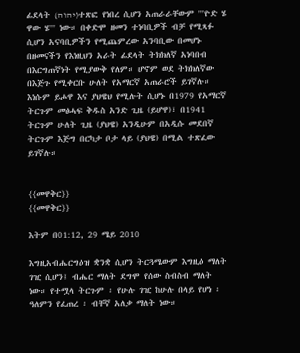ፊደላት (יהוה)ተጽፎ የነበረ ሲሆን አጠራራቸውም '''ዮድ ሄ ዋው ሄ''' ነው። በቀድሞ ዘመን ተነባቢዎች ብቻ የሚጻፉ ሲሆን አናባቢዎችን የሚጨምረው አንባቢው በመሆኑ በዘመናችን የእነዚህን አራት ፊደላት ትክክለኛ አነባበብ በእርግጠኛነት የሚያውቅ የለም። ሆኖም ወደ ትክክለኛው በእጅጉ የሚቀርቡ ሁለት የአማርኛ አጠራሮች ይገኛሉ። እነሱም ይሖዋ እና ያህዌህ የሚሉት ሲሆኑ በ1979 የአማርኛ ትርጉም መፅሓፍ ቅዱስ አንድ ጊዜ (ይሆዋ)፣ በ1941 ትርጉም ሁለት ጊዜ (ያህዌ) አንዲሁም በአዲሱ መደበኛ ትርጉም እጅግ በርካታ ቦታ ላይ (ያህዌ) በሚል ተጽፈው ይገኛሉ።


{{መዋቅር}}
{{መዋቅር}}

እትም በ01:12, 29 ሜይ 2010

እግዚአብሔርግዕዝ ቋንቋ ሲሆን ትርጓሜውም እግዚዕ ማለት ገዢ ሲሆን፤ ብሔር ማለት ደግሞ የሰው ስብስብ ማለት ነው። የተሟላ ትርጉም ፡ የሁሉ ገዢ ከሁሉ በላይ የሆነ ፡ ዓለምን የፈጠረ ፡ ብቸኛ አለቃ ማለት ነው።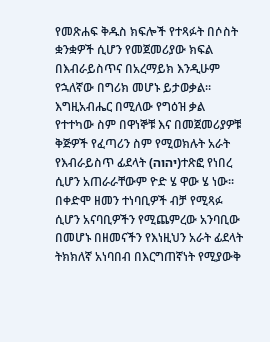የመጽሐፍ ቅዱስ ክፍሎች የተጻፉት በሶስት ቋንቋዎች ሲሆን የመጀመሪያው ክፍል በእብራይስጥና በአረማይክ እንዲሁም የኋለኛው በግሪክ መሆኑ ይታወቃል። እግዚአብሔር በሚለው የግዕዝ ቃል የተተካው ስም በዋነኞቹ እና በመጀመሪያዎቹ ቅጅዎች የፈጣሪን ስም የሚወክሉት አራት የእብራይስጥ ፊደላት (יהוה)ተጽፎ የነበረ ሲሆን አጠራራቸውም ዮድ ሄ ዋው ሄ ነው። በቀድሞ ዘመን ተነባቢዎች ብቻ የሚጻፉ ሲሆን አናባቢዎችን የሚጨምረው አንባቢው በመሆኑ በዘመናችን የእነዚህን አራት ፊደላት ትክክለኛ አነባበብ በእርግጠኛነት የሚያውቅ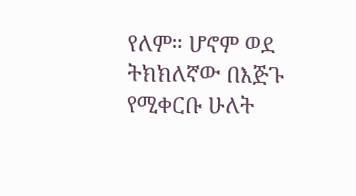የለም። ሆኖም ወደ ትክክለኛው በእጅጉ የሚቀርቡ ሁለት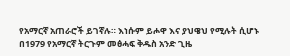የአማርኛ አጠራሮች ይገኛሉ። እነሱም ይሖዋ እና ያህዌህ የሚሉት ሲሆኑ በ1979 የአማርኛ ትርጉም መፅሓፍ ቅዱስ አንድ ጊዜ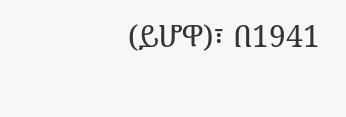(ይሆዋ)፣ በ1941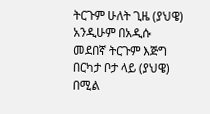ትርጉም ሁለት ጊዜ (ያህዌ) አንዲሁም በአዲሱ መደበኛ ትርጉም እጅግ በርካታ ቦታ ላይ (ያህዌ) በሚል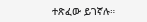ተጽፈው ይገኛሉ።